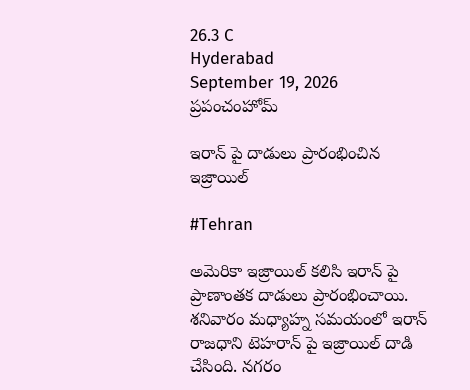26.3 C
Hyderabad
September 19, 2026
ప్రపంచంహోమ్

ఇరాన్ పై దాడులు ప్రారంభించిన ఇజ్రాయిల్

#Tehran

అమెరికా ఇజ్రాయిల్ కలిసి ఇరాన్ పై ప్రాణాంతక దాడులు ప్రారంభించాయి. శనివారం మధ్యాహ్న సమయంలో ఇరాన్ రాజధాని టెహరాన్ పై ఇజ్రాయిల్ దాడి చేసింది. నగరం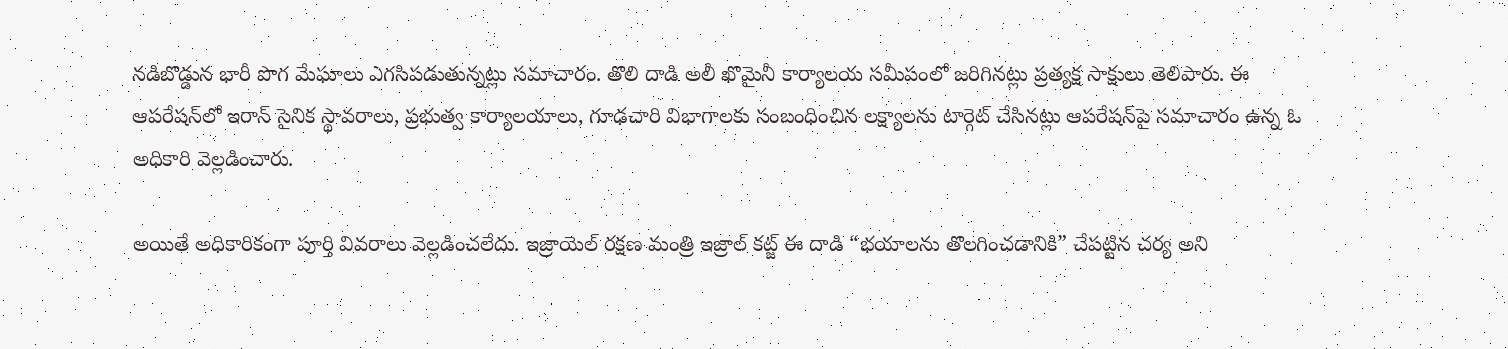నడిబొడ్డున భారీ పొగ మేఘాలు ఎగసిపడుతున్నట్లు సమాచారం. తొలి దాడి అలీ ఖొమైనీ కార్యాలయ సమీపంలో జరిగినట్లు ప్రత్యక్ష సాక్షులు తెలిపారు. ఈ ఆపరేషన్‌లో ఇరాన్ సైనిక స్థావరాలు, ప్రభుత్వ కార్యాలయాలు, గూఢచారి విభాగాలకు సంబంధించిన లక్ష్యాలను టార్గెట్ చేసినట్లు ఆపరేషన్‌పై సమాచారం ఉన్న ఓ అధికారి వెల్లడించారు.

అయితే అధికారికంగా పూర్తి వివరాలు వెల్లడించలేదు. ఇజ్రాయెల్ రక్షణ మంత్రి ఇజ్రాల్ కట్జ్ ఈ దాడి “భయాలను తొలగించడానికి” చేపట్టిన చర్య అని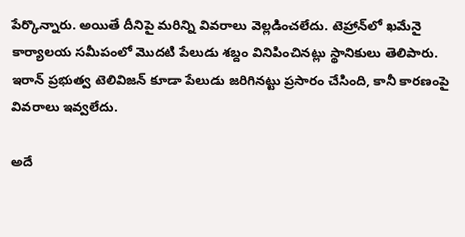పేర్కొన్నారు. అయితే దీనిపై మరిన్ని వివరాలు వెల్లడించలేదు. టెహ్రాన్‌లో ఖమేనై కార్యాలయ సమీపంలో మొదటి పేలుడు శబ్దం వినిపించినట్లు స్థానికులు తెలిపారు. ఇరాన్ ప్రభుత్వ టెలివిజన్ కూడా పేలుడు జరిగినట్టు ప్రసారం చేసింది, కానీ కారణంపై వివరాలు ఇవ్వలేదు.

అదే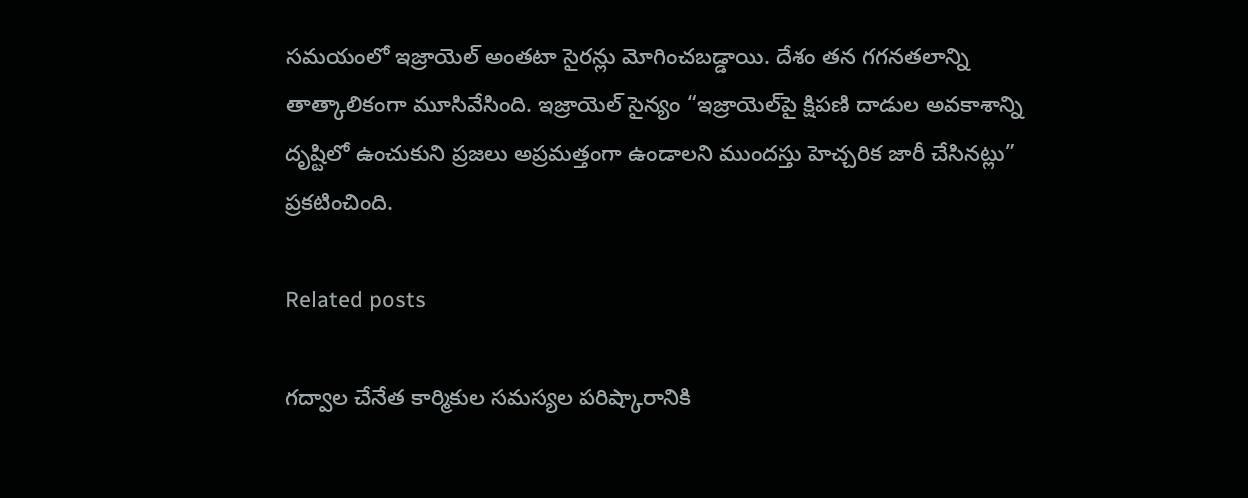సమయంలో ఇజ్రాయెల్ అంతటా సైరన్లు మోగించబడ్డాయి. దేశం తన గగనతలాన్ని తాత్కాలికంగా మూసివేసింది. ఇజ్రాయెల్ సైన్యం “ఇజ్రాయెల్‌పై క్షిపణి దాడుల అవకాశాన్ని దృష్టిలో ఉంచుకుని ప్రజలు అప్రమత్తంగా ఉండాలని ముందస్తు హెచ్చరిక జారీ చేసినట్లు” ప్రకటించింది.

Related posts

గద్వాల చేనేత కార్మికుల సమస్యల పరిష్కారానికి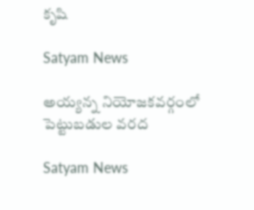కృషి

Satyam News

అయ్యన్న నియోజకవర్గంలో పెట్టుబడుల వరద

Satyam News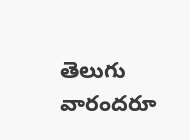తెలుగు వారందరూ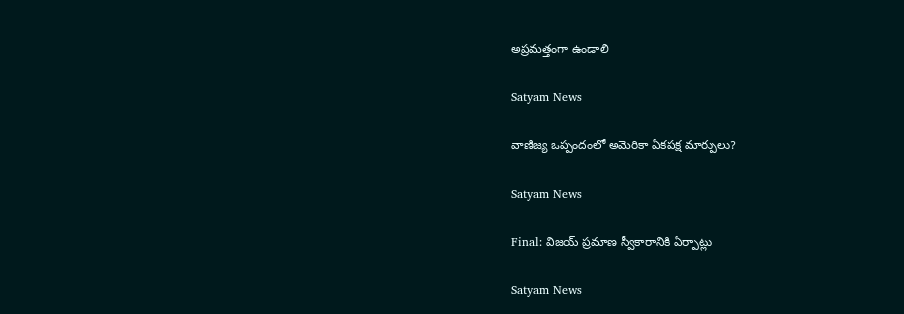అప్రమత్తంగా ఉండాలి

Satyam News

వాణిజ్య ఒప్పందంలో అమెరికా ఏకపక్ష మార్పులు?

Satyam News

Final: విజయ్ ప్రమాణ స్వీకారానికి ఏర్పాట్లు

Satyam News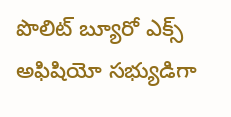పొలిట్ బ్యూరో ఎక్స్ అఫిషియో సభ్యుడిగా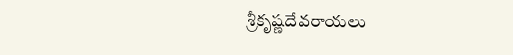శ్రీకృష్ణదేవరాయలు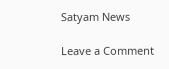Satyam News

Leave a Comment